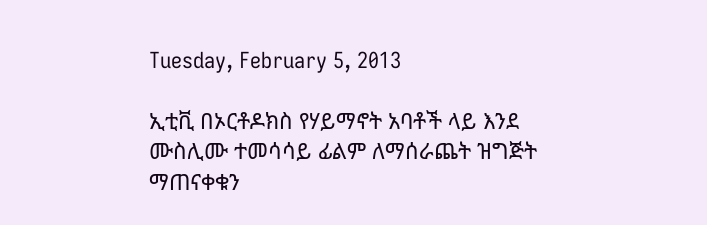Tuesday, February 5, 2013

ኢቲቪ በኦርቶዶክስ የሃይማኖት አባቶች ላይ እንደ ሙስሊሙ ተመሳሳይ ፊልም ለማሰራጨት ዝግጅት ማጠናቀቁን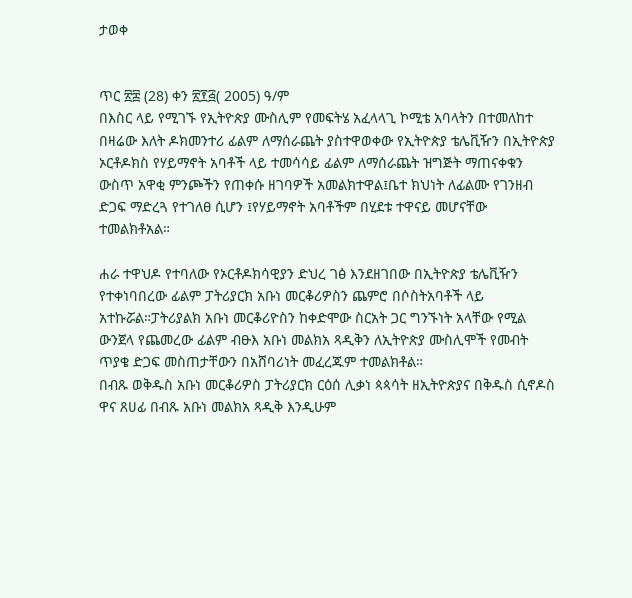ታወቀ


ጥር ፳፰ (28) ቀን ፳፻፭( 2005) ዓ/ም
በእስር ላይ የሚገኙ የኢትዮጵያ ሙስሊም የመፍትሄ አፈላላጊ ኮሚቴ አባላትን በተመለከተ በዛሬው እለት ዶክመንተሪ ፊልም ለማሰራጨት ያስተዋወቀው የኢትዮጵያ ቴሌቪዥን በኢትዮጵያ ኦርቶዶክስ የሃይማኖት አባቶች ላይ ተመሳሳይ ፊልም ለማሰራጨት ዝግጅት ማጠናቀቁን ውስጥ አዋቂ ምንጮችን የጠቀሱ ዘገባዎች አመልክተዋል፤ቤተ ክህነት ለፊልሙ የገንዘብ ድጋፍ ማድረጓ የተገለፀ ሲሆን ፤የሃይማኖት አባቶችም በሂደቱ ተዋናይ መሆናቸው ተመልክቶአል።

ሐራ ተዋህዶ የተባለው የኦርቶዶክሳዊያን ድህረ ገፅ እንደዘገበው በኢትዮጵያ ቴሌቪዥን የተቀነባበረው ፊልም ፓትሪያርክ አቡነ መርቆሪዎስን ጨምሮ በሶስትአባቶች ላይ አተኩሯል።ፓትሪያልክ አቡነ መርቆሪዮስን ከቀድሞው ስርአት ጋር ግንኙነት አላቸው የሚል ውንጀላ የጨመረው ፊልም ብፁእ አቡነ መልክአ ጻዲቅን ለኢትዮጵያ ሙስሊሞች የመብት ጥያቄ ድጋፍ መስጠታቸውን በአሸባሪነት መፈረጁም ተመልክቶል።
በብጹ ወቅዱስ አቡነ መርቆሪዎስ ፓትሪያርክ ርዕሰ ሊቃነ ጳጳሳት ዘኢትዮጵያና በቅዱስ ሲኖዶስ ዋና ጸሀፊ በብጹ አቡነ መልክአ ጻዲቅ እንዲሁም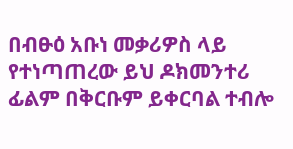በብፁዕ አቡነ መቃሪዎስ ላይ የተነጣጠረው ይህ ዶክመንተሪ ፊልም በቅርቡም ይቀርባል ተብሎ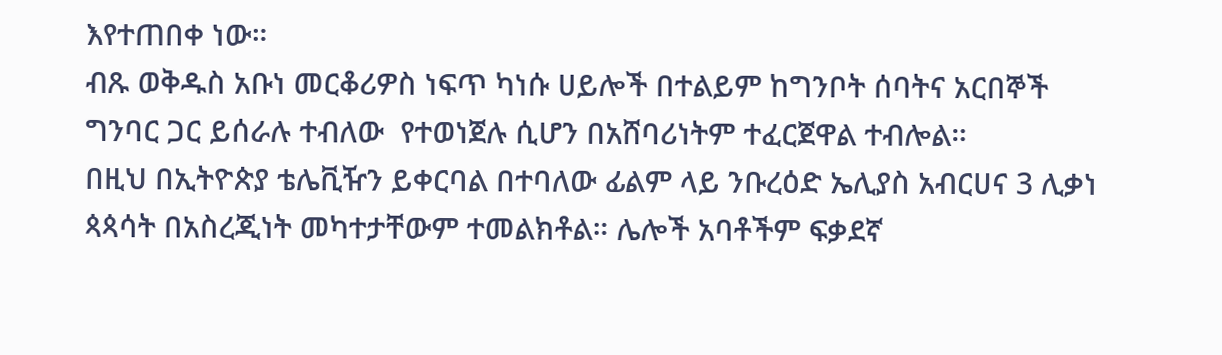እየተጠበቀ ነው።
ብጹ ወቅዱስ አቡነ መርቆሪዎስ ነፍጥ ካነሱ ሀይሎች በተልይም ከግንቦት ሰባትና አርበኞች ግንባር ጋር ይሰራሉ ተብለው  የተወነጀሉ ሲሆን በአሸባሪነትም ተፈርጀዋል ተብሎል።
በዚህ በኢትዮጵያ ቴሌቪዥን ይቀርባል በተባለው ፊልም ላይ ንቡረዕድ ኤሊያስ አብርሀና 3 ሊቃነ ጳጳሳት በአስረጂነት መካተታቸውም ተመልክቶል። ሌሎች አባቶችም ፍቃደኛ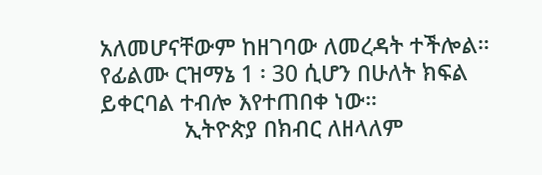አለመሆናቸውም ከዘገባው ለመረዳት ተችሎል። የፊልሙ ርዝማኔ 1 ፡ 30 ሲሆን በሁለት ክፍል ይቀርባል ተብሎ እየተጠበቀ ነው።
              ኢትዮጵያ በክብር ለዘላለም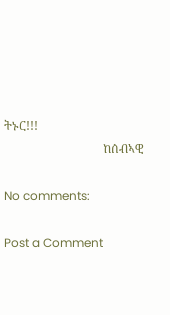ትኑር!!!
                                 ከሰብኣዊ

No comments:

Post a Comment